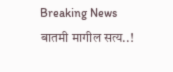Breaking News बातमी मागील सत्य..!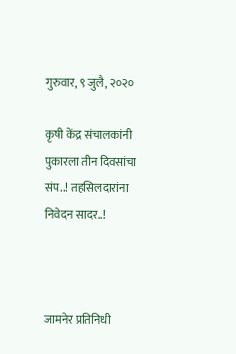गुरुवार, ९ जुलै, २०२०

कृषी केंद्र संचालकांनी पुकारला तीन दिवसांचा संप..! तहसिलदारांना निवेदन सादर..!



जामनेर प्रतिनिधी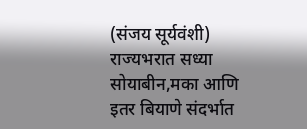(संजय सूर्यवंशी)
राज्यभरात सध्या सोयाबीन,मका आणि इतर बियाणे संदर्भात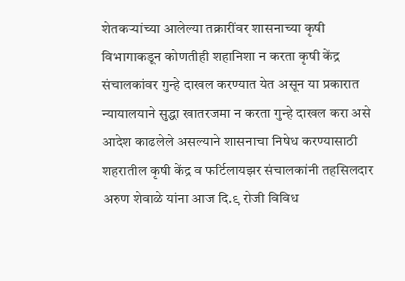शेतकऱ्यांच्या आलेल्या तक्रारींवर शासनाच्या कृषी विभागाकडून कोणतीही शहानिशा न करता कृषी केंद्र संचालकांवर गुन्हे दाखल करण्यात येत असून या प्रकारात न्यायालयाने सुद्धा खातरजमा न करता गुन्हे दाखल करा असे आदेश काढलेले असल्याने शासनाचा निषेध करण्यासाठी शहरातील कृषी केंद्र व फर्टिलायझर संचालकांनी तहसिलदार अरुण शेवाळे यांना आज दि.९ रोजी विविध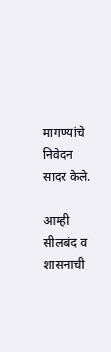मागण्यांचे निवेदन सादर केले.

आम्ही सीलबंद व शासनाची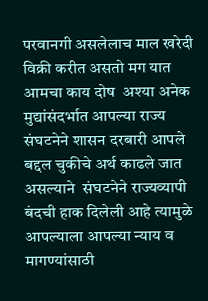परवानगी असलेलाच माल खरेदी विक्री करीत असतो मग यात आमचा काय दोष  अश्या अनेक मुद्यांसंदर्भात आपल्या राज्य संघटनेने शासन दरबारी आपले बद्दल चुकीचे अर्थ काढले जात असल्याने  संघटनेने राज्यव्यापी बंदची हाक दिलेली आहे त्यामुळे आपल्याला आपल्या न्याय व मागण्यांसाठी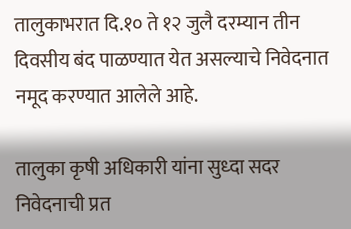तालुकाभरात दि.१० ते १२ जुलै दरम्यान तीन दिवसीय बंद पाळण्यात येत असल्याचे निवेदनात नमूद करण्यात आलेले आहे.

तालुका कृषी अधिकारी यांना सुध्दा सदर निवेदनाची प्रत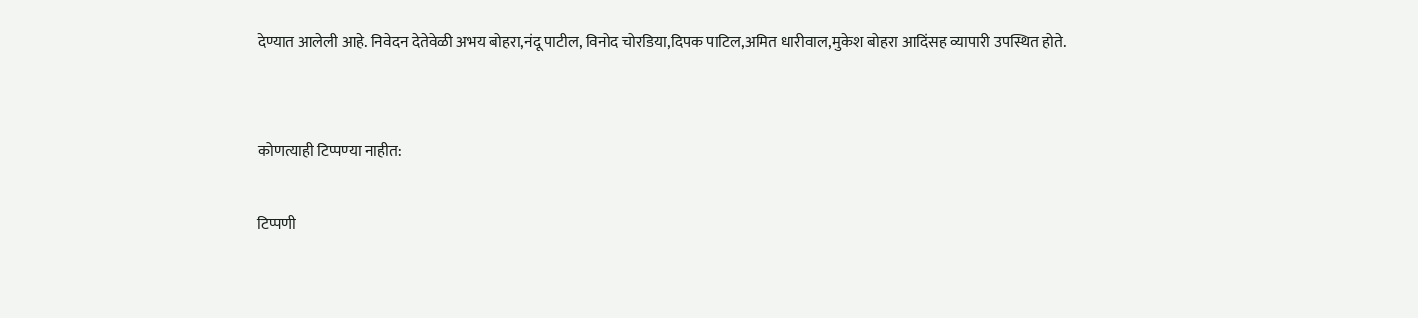देण्यात आलेली आहे. निवेदन देतेवेळी अभय बोहरा,नंदू पाटील, विनोद चोरडिया,दिपक पाटिल,अमित धारीवाल,मुकेश बोहरा आदिंसह व्यापारी उपस्थित होते.


कोणत्याही टिप्पण्‍या नाहीत:

टिप्पणी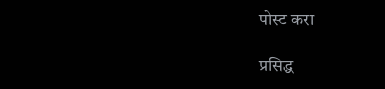पोस्ट करा

प्रसिद्ध